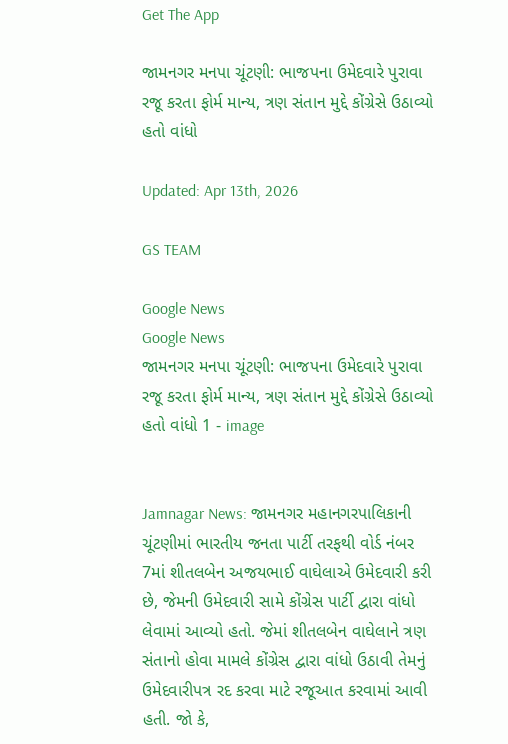Get The App

જામનગર મનપા ચૂંટણી: ભાજપના ઉમેદવારે પુરાવા રજૂ કરતા ફોર્મ માન્ય, ત્રણ સંતાન મુદ્દે કોંગ્રેસે ઉઠાવ્યો હતો વાંધો

Updated: Apr 13th, 2026

GS TEAM

Google News
Google News
જામનગર મનપા ચૂંટણી: ભાજપના ઉમેદવારે પુરાવા રજૂ કરતા ફોર્મ માન્ય, ત્રણ સંતાન મુદ્દે કોંગ્રેસે ઉઠાવ્યો હતો વાંધો 1 - image


Jamnagar News: જામનગર મહાનગરપાલિકાની ચૂંટણીમાં ભારતીય જનતા પાર્ટી તરફથી વોર્ડ નંબર 7માં શીતલબેન અજયભાઈ વાઘેલાએ ઉમેદવારી કરી છે, જેમની ઉમેદવારી સામે કોંગ્રેસ પાર્ટી દ્વારા વાંધો લેવામાં આવ્યો હતો. જેમાં શીતલબેન વાઘેલાને ત્રણ સંતાનો હોવા મામલે કોંગ્રેસ દ્વારા વાંધો ઉઠાવી તેમનું ઉમેદવારીપત્ર રદ કરવા માટે રજૂઆત કરવામાં આવી હતી. જો કે,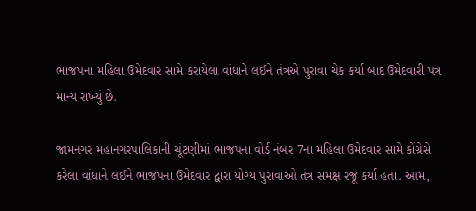ભાજપના મહિલા ઉમેદવાર સામે કરાયેલા વાંધાને લઈને તંત્રએ પુરાવા ચેક કર્યા બાદ ઉમેદવારી પત્ર માન્ય રાખ્યું છે.

જામનગર મહાનગરપાલિકાની ચૂંટણીમાં ભાજપના વોર્ડ નંબર 7ના મહિલા ઉમેદવાર સામે કોંગ્રેસે કરેલા વાંધાને લઈને ભાજપના ઉમેદવાર દ્વારા યોગ્ય પુરાવાઓ તંત્ર સમક્ષ રજૂ કર્યા હતા. આમ,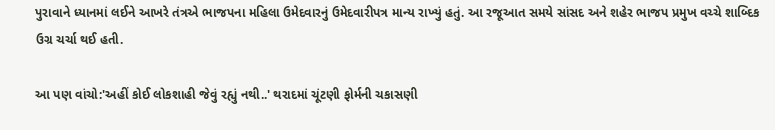પુરાવાને ધ્યાનમાં લઈને આખરે તંત્રએ ભાજપના મહિલા ઉમેદવારનું ઉમેદવારીપત્ર માન્ય રાખ્યું હતું. આ રજૂઆત સમયે સાંસદ અને શહેર ભાજપ પ્રમુખ વચ્ચે શાબ્દિક ઉગ્ર ચર્ચા થઈ હતી.

આ પણ વાંચો:'અહીં કોઈ લોકશાહી જેવું રહ્યું નથી..' થરાદમાં ચૂંટણી ફોર્મની ચકાસણી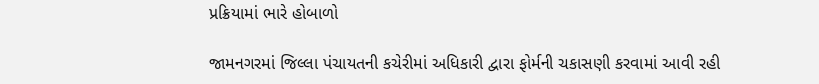પ્રક્રિયામાં ભારે હોબાળો

જામનગરમાં જિલ્લા પંચાયતની કચેરીમાં અધિકારી દ્વારા ફોર્મની ચકાસણી કરવામાં આવી રહી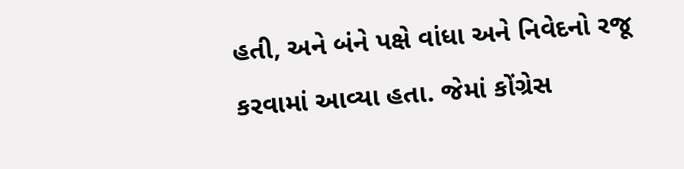હતી, અને બંને પક્ષે વાંધા અને નિવેદનો રજૂ કરવામાં આવ્યા હતા. જેમાં કોંગ્રેસ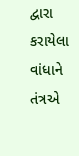દ્વારા કરાયેલા વાંધાને  તંત્રએ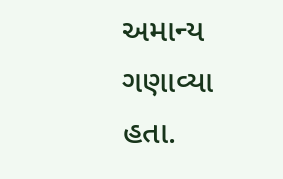અમાન્ય ગણાવ્યા હતા.